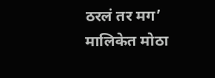ठरलं तर मग’ मालिकेत मोठा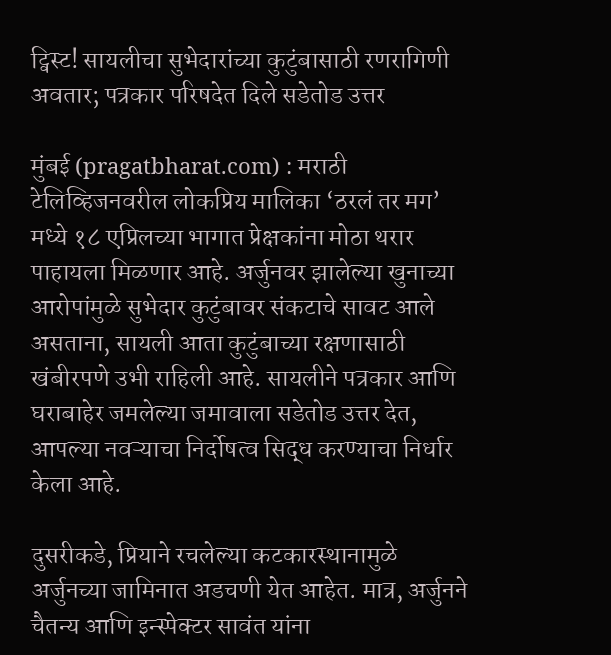ट्विस्ट! सायलीचा सुभेदारांच्या कुटुंबासाठी रणरागिणी अवतार; पत्रकार परिषदेत दिले सडेतोड उत्तर

मुंबई (pragatbharat.com) : मराठी टेलिव्हिजनवरील लोकप्रिय मालिका ‘ठरलं तर मग’ मध्ये १८ एप्रिलच्या भागात प्रेक्षकांना मोठा थरार पाहायला मिळणार आहे. अर्जुनवर झालेल्या खुनाच्या आरोपांमुळे सुभेदार कुटुंबावर संकटाचे सावट आले असताना, सायली आता कुटुंबाच्या रक्षणासाठी खंबीरपणे उभी राहिली आहे. सायलीने पत्रकार आणि घराबाहेर जमलेल्या जमावाला सडेतोड उत्तर देत, आपल्या नवऱ्याचा निर्दोषत्व सिद्ध करण्याचा निर्धार केला आहे.

दुसरीकडे, प्रियाने रचलेल्या कटकारस्थानामुळे अर्जुनच्या जामिनात अडचणी येत आहेत. मात्र, अर्जुनने चैतन्य आणि इन्स्पेक्टर सावंत यांना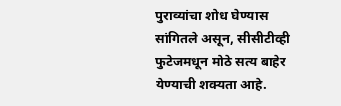पुराव्यांचा शोध घेण्यास सांगितले असून, सीसीटीव्ही फुटेजमधून मोठे सत्य बाहेर येण्याची शक्यता आहे.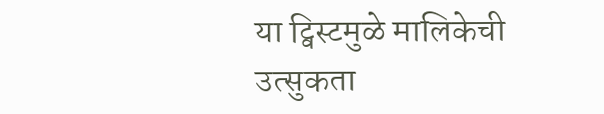या ट्विस्टमुळे मालिकेची उत्सुकता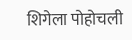शिगेला पोहोचली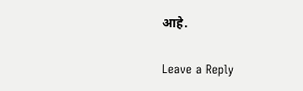आहे.

Leave a Reply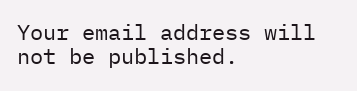Your email address will not be published.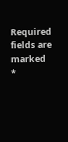Required fields are marked *